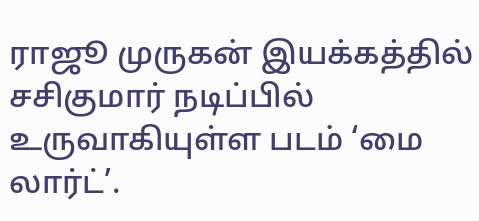ராஜூ முருகன் இயக்கத்தில் சசிகுமார் நடிப்பில் உருவாகியுள்ள படம் ‘மை லார்ட்’.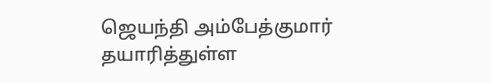ஜெயந்தி அம்பேத்குமார் தயாரித்துள்ள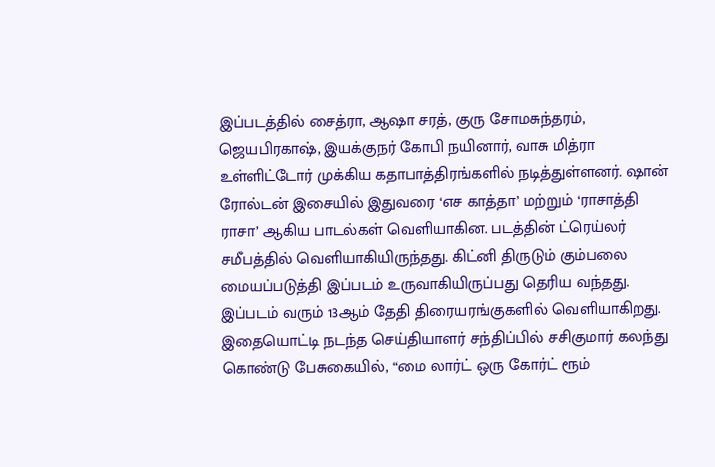இப்படத்தில் சைத்ரா, ஆஷா சரத், குரு சோமசுந்தரம், ஜெயபிரகாஷ், இயக்குநர் கோபி நயினார், வாசு மித்ரா உள்ளிட்டோர் முக்கிய கதாபாத்திரங்களில் நடித்துள்ளனர். ஷான் ரோல்டன் இசையில் இதுவரை ‘எச காத்தா’ மற்றும் ‘ராசாத்தி ராசா’ ஆகிய பாடல்கள் வெளியாகின. படத்தின் ட்ரெய்லர் சமீபத்தில் வெளியாகியிருந்தது. கிட்னி திருடும் கும்பலை மையப்படுத்தி இப்படம் உருவாகியிருப்பது தெரிய வந்தது.
இப்படம் வரும் 13ஆம் தேதி திரையரங்குகளில் வெளியாகிறது. இதையொட்டி நடந்த செய்தியாளர் சந்திப்பில் சசிகுமார் கலந்து கொண்டு பேசுகையில், “மை லார்ட் ஒரு கோர்ட் ரூம்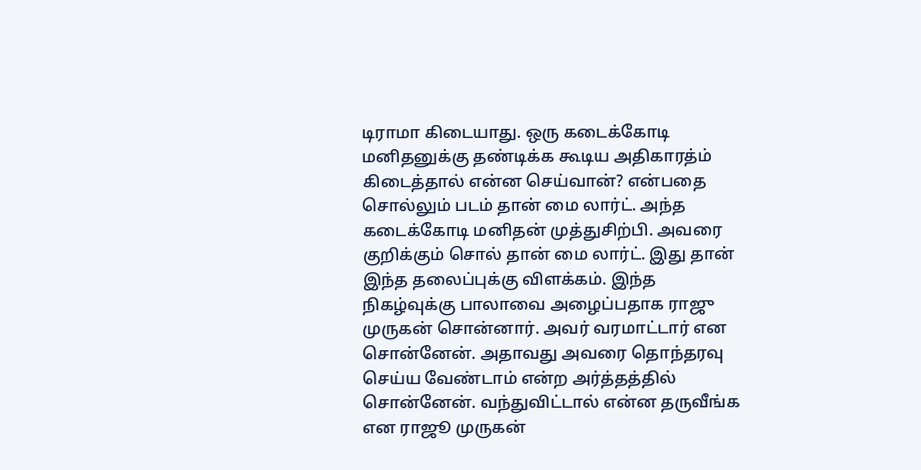டிராமா கிடையாது. ஒரு கடைக்கோடி மனிதனுக்கு தண்டிக்க கூடிய அதிகாரத்ம் கிடைத்தால் என்ன செய்வான்? என்பதை சொல்லும் படம் தான் மை லார்ட். அந்த கடைக்கோடி மனிதன் முத்துசிற்பி. அவரை குறிக்கும் சொல் தான் மை லார்ட். இது தான் இந்த தலைப்புக்கு விளக்கம். இந்த நிகழ்வுக்கு பாலாவை அழைப்பதாக ராஜு முருகன் சொன்னார். அவர் வரமாட்டார் என சொன்னேன். அதாவது அவரை தொந்தரவு செய்ய வேண்டாம் என்ற அர்த்தத்தில் சொன்னேன். வந்துவிட்டால் என்ன தருவீங்க என ராஜூ முருகன்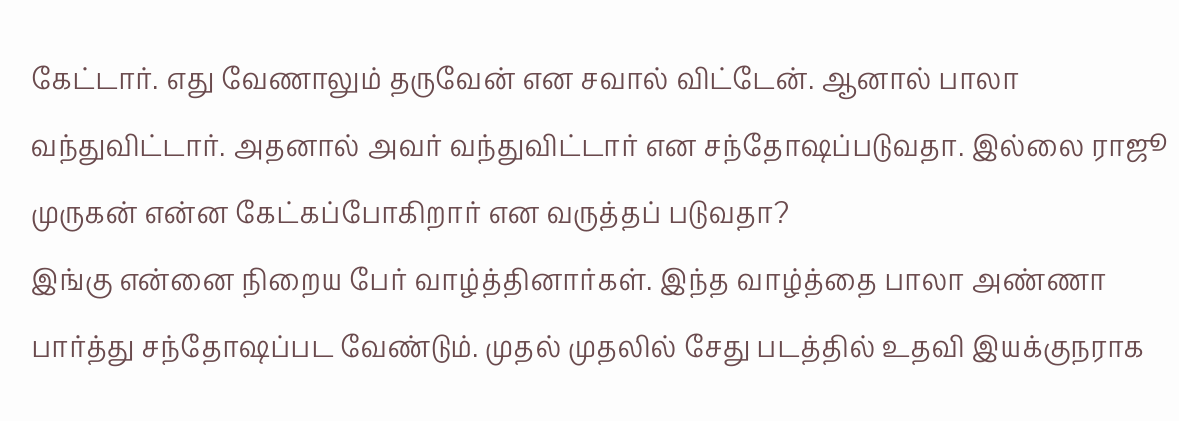கேட்டார். எது வேணாலும் தருவேன் என சவால் விட்டேன். ஆனால் பாலா வந்துவிட்டார். அதனால் அவர் வந்துவிட்டார் என சந்தோஷப்படுவதா. இல்லை ராஜூ முருகன் என்ன கேட்கப்போகிறார் என வருத்தப் படுவதா?
இங்கு என்னை நிறைய பேர் வாழ்த்தினார்கள். இந்த வாழ்த்தை பாலா அண்ணா பார்த்து சந்தோஷப்பட வேண்டும். முதல் முதலில் சேது படத்தில் உதவி இயக்குநராக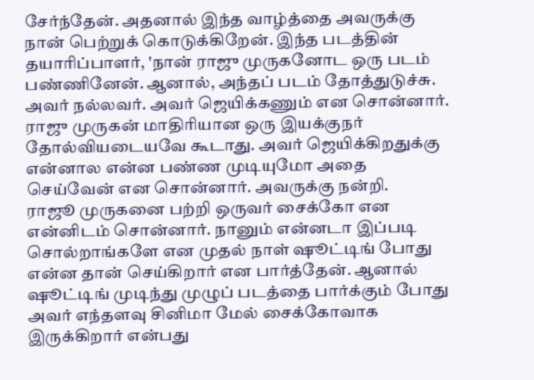சேர்ந்தேன். அதனால் இந்த வாழ்த்தை அவருக்கு நான் பெற்றுக் கொடுக்கிறேன். இந்த படத்தின் தயாரிப்பாளர், 'நான் ராஜு முருகனோட ஒரு படம் பண்ணினேன். ஆனால், அந்தப் படம் தோத்துடுச்சு. அவர் நல்லவர். அவர் ஜெயிக்கணும் என சொன்னார். ராஜு முருகன் மாதிரியான ஒரு இயக்குநர் தோல்வியடையவே கூடாது. அவர் ஜெயிக்கிறதுக்கு என்னால என்ன பண்ண முடியுமோ அதை செய்வேன் என சொன்னார். அவருக்கு நன்றி.
ராஜூ முருகனை பற்றி ஒருவர் சைக்கோ என என்னிடம் சொன்னார். நானும் என்னடா இப்படி சொல்றாங்களே என முதல் நாள் ஷூட்டிங் போது என்ன தான் செய்கிறார் என பார்த்தேன். ஆனால் ஷூட்டிங் முடிந்து முழுப் படத்தை பார்க்கும் போது அவர் எந்தளவு சினிமா மேல் சைக்கோவாக இருக்கிறார் என்பது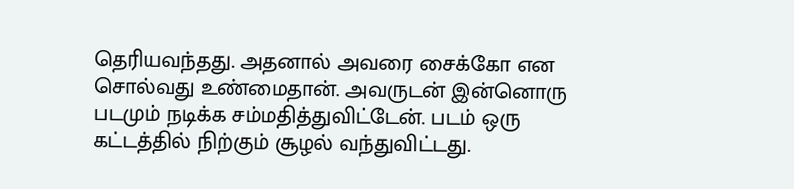தெரியவந்தது. அதனால் அவரை சைக்கோ என சொல்வது உண்மைதான். அவருடன் இன்னொரு படமும் நடிக்க சம்மதித்துவிட்டேன். படம் ஒரு கட்டத்தில் நிற்கும் சூழல் வந்துவிட்டது.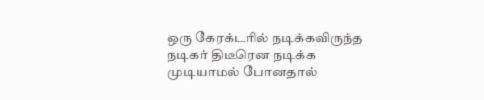ஒரு கேரக்டரில் நடிக்கவிருந்த நடிகர் திடீரென நடிக்க முடியாமல் போனதால்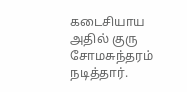கடைசியாய அதில் குரு சோமசுந்தரம் நடித்தார்.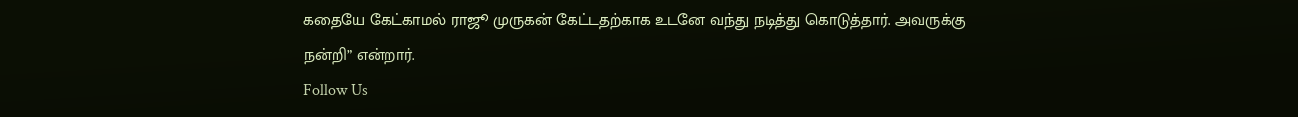கதையே கேட்காமல் ராஜூ முருகன் கேட்டதற்காக உடனே வந்து நடித்து கொடுத்தார். அவருக்கு நன்றி” என்றார்.
Follow Us